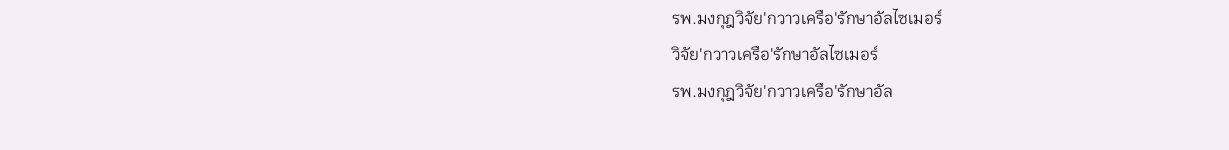รพ.มงกุฎวิจัย'กวาวเครือ'รักษาอัลไซเมอร์
วิจัย'กวาวเครือ'รักษาอัลไซเมอร์
รพ.มงกุฎวิจัย'กวาวเครือ'รักษาอัล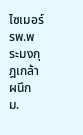ไซเมอร์
รพ.พระมงกุฎเกล้า ผนึก ม.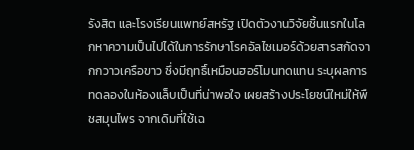รังสิต และโรงเรียนแพทย์สหรัฐ เปิดตัวงานวิจัยชิ้นแรกในโลกหาความเป็นไปได้ในการรักษาโรคอัลไซเมอร์ด้วยสารสกัดจากกวาวเครือขาว ซึ่งมีฤทธิ์เหมือนฮอร์โมนทดแทน ระบุผลการทดลองในห้องแล็บเป็นที่น่าพอใจ เผยสร้างประโยชน์ใหม่ให้พืชสมุนไพร จากเดิมที่ใช้เฉ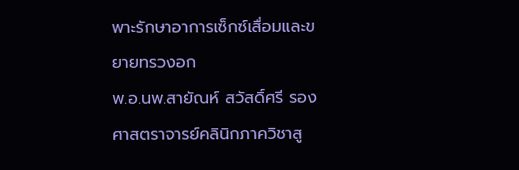พาะรักษาอาการเซ็กซ์เสื่อมและขยายทรวงอก
พ.อ.นพ.สายัณห์ สวัสดิ์ศรี รองศาสตราจารย์คลินิกภาควิชาสู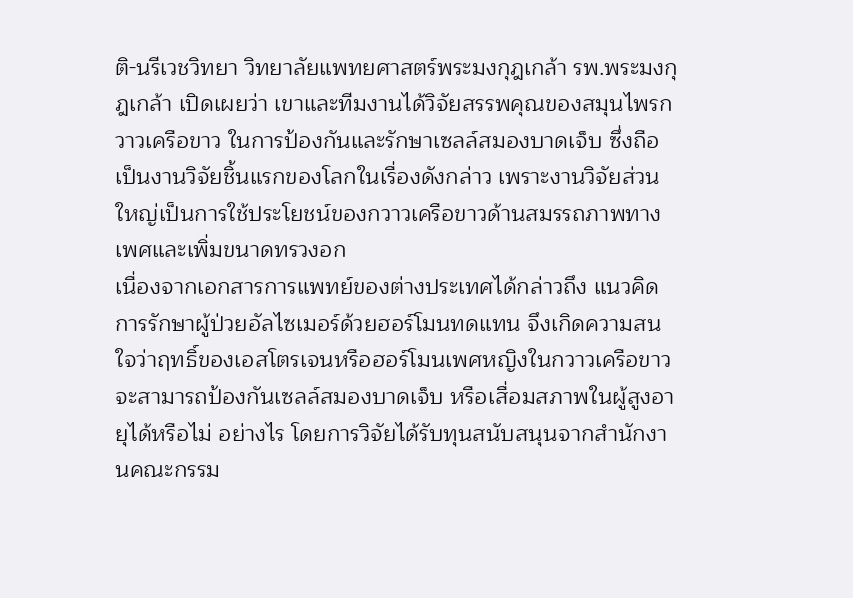ติ-นรีเวชวิทยา วิทยาลัยแพทยศาสตร์พระมงกุฎเกล้า รพ.พระมงกุฎเกล้า เปิดเผยว่า เขาและทีมงานได้วิจัยสรรพคุณของสมุนไพรกวาวเครือขาว ในการป้องกันและรักษาเซลล์สมองบาดเจ็บ ซึ่งถือเป็นงานวิจัยชิ้นแรกของโลกในเรื่องดังกล่าว เพราะงานวิจัยส่วนใหญ่เป็นการใช้ประโยชน์ของกวาวเครือขาวด้านสมรรถภาพทางเพศและเพิ่มขนาดทรวงอก
เนื่องจากเอกสารการแพทย์ของต่างประเทศได้กล่าวถึง แนวคิดการรักษาผู้ป่วยอัลไซเมอร์ด้วยฮอร์โมนทดแทน จึงเกิดความสนใจว่าฤทธิ์ของเอสโตรเจนหรือฮอร์โมนเพศหญิงในกวาวเครือขาว จะสามารถป้องกันเซลล์สมองบาดเจ็บ หรือเสื่อมสภาพในผู้สูงอายุได้หรือไม่ อย่างไร โดยการวิจัยได้รับทุนสนับสนุนจากสำนักงานคณะกรรม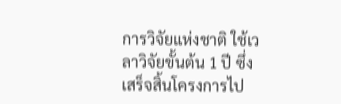การวิจัยแห่งชาติ ใช้เวลาวิจัยขั้นต้น 1 ปี ซึ่งเสร็จสิ้นโครงการไป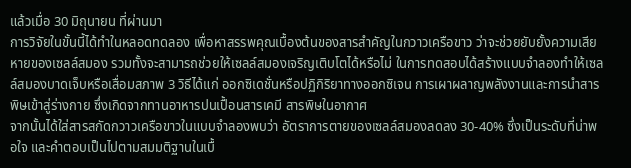แล้วเมื่อ 30 มิถุนายน ที่ผ่านมา
การวิจัยในขั้นนี้ได้ทำในหลอดทดลอง เพื่อหาสรรพคุณเบื้องต้นของสารสำคัญในกวาวเครือขาว ว่าจะช่วยยับยั้งความเสียหายของเซลล์สมอง รวมทั้งจะสามารถช่วยให้เซลล์สมองเจริญเติบโตได้หรือไม่ ในการทดสอบได้สร้างแบบจำลองทำให้เซลล์สมองบาดเจ็บหรือเสื่อมสภาพ 3 วิธีได้แก่ ออกซิเดชั่นหรือปฏิกิริยาทางออกซิเจน การเผาผลาญพลังงานและการนำสารพิษเข้าสู่ร่างกาย ซึ่งเกิดจากทานอาหารปนเปื้อนสารเคมี สารพิษในอากาศ
จากนั้นได้ใส่สารสกัดกวาวเครือขาวในแบบจำลองพบว่า อัตราการตายของเซลล์สมองลดลง 30-40% ซึ่งเป็นระดับที่น่าพอใจ และคำตอบเป็นไปตามสมมติฐานในเบื้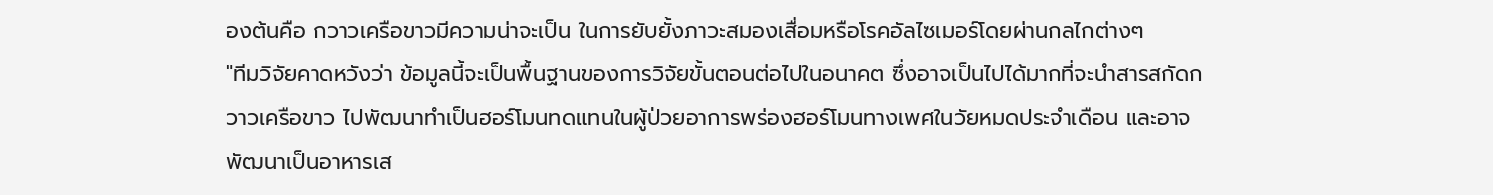องต้นคือ กวาวเครือขาวมีความน่าจะเป็น ในการยับยั้งภาวะสมองเสื่อมหรือโรคอัลไซเมอร์โดยผ่านกลไกต่างๆ
"ทีมวิจัยคาดหวังว่า ข้อมูลนี้จะเป็นพื้นฐานของการวิจัยขั้นตอนต่อไปในอนาคต ซึ่งอาจเป็นไปได้มากที่จะนำสารสกัดกวาวเครือขาว ไปพัฒนาทำเป็นฮอร์โมนทดแทนในผู้ป่วยอาการพร่องฮอร์โมนทางเพศในวัยหมดประจำเดือน และอาจพัฒนาเป็นอาหารเส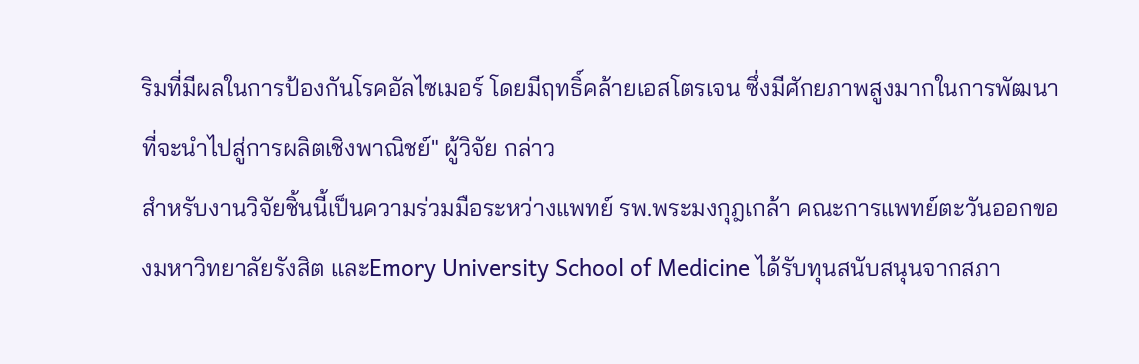ริมที่มีผลในการป้องกันโรคอัลไซเมอร์ โดยมีฤทธิ์คล้ายเอสโตรเจน ซึ่งมีศักยภาพสูงมากในการพัฒนาที่จะนำไปสู่การผลิตเชิงพาณิชย์" ผู้วิจัย กล่าว
สำหรับงานวิจัยชิ้นนี้เป็นความร่วมมือระหว่างแพทย์ รพ.พระมงกุฎเกล้า คณะการแพทย์ตะวันออกของมหาวิทยาลัยรังสิต และEmory University School of Medicine ได้รับทุนสนับสนุนจากสภา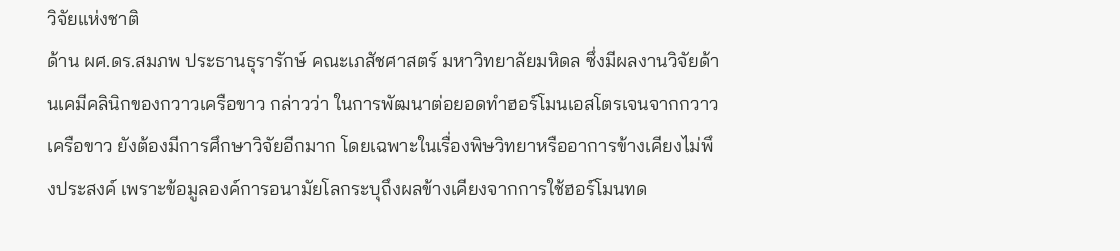วิจัยแห่งชาติ
ด้าน ผศ.ดร.สมภพ ประธานธุรารักษ์ คณะเภสัชศาสตร์ มหาวิทยาลัยมหิดล ซึ่งมีผลงานวิจัยด้านเคมีคลินิกของกวาวเครือขาว กล่าวว่า ในการพัฒนาต่อยอดทำฮอร์โมนเอสโตรเจนจากกวาวเครือขาว ยังต้องมีการศึกษาวิจัยอีกมาก โดยเฉพาะในเรื่องพิษวิทยาหรืออาการข้างเคียงไม่พึงประสงค์ เพราะข้อมูลองค์การอนามัยโลกระบุถึงผลข้างเคียงจากการใช้ฮอร์โมนทด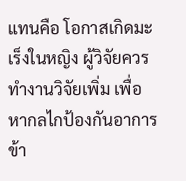แทนคือ โอกาสเกิดมะเร็งในหญิง ผู้วิจัยควรทำงานวิจัยเพิ่ม เพื่อหากลไกป้องกันอาการข้า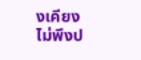งเคียงไม่พึงป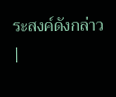ระสงค์ดังกล่าว |